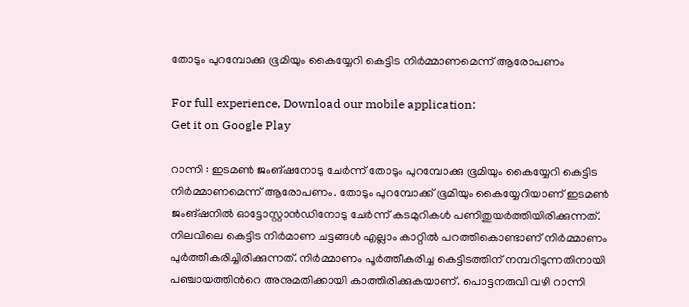തോടും പുറമ്പോക്കു ഭൂമിയും കൈയ്യേറി കെട്ടിട നിർമ്മാണമെന്ന് ആരോപണം

For full experience, Download our mobile application:
Get it on Google Play

റാന്നി : ഇടമണ്‍ ജംങ്ഷനോടു ചേര്‍ന്ന് തോടും പുറമ്പോക്കു ഭൂമിയും കൈയ്യേറി കെട്ടിട നിർമ്മാണമെന്ന് ആരോപണം. തോടും പുറമ്പോക്ക് ഭൂമിയും കൈയ്യേറിയാണ് ഇടമണ്‍ ജംങ്ഷനില്‍ ഓട്ടോസ്റ്റാന്‍ഡിനോടു ചേര്‍ന്ന് കടമുറികൾ പണിതുയർത്തിയിരിക്കുന്നത്. നിലവിലെ കെട്ടിട നിർമാണ ചട്ടങ്ങൾ എല്ലാം കാറ്റിൽ പറത്തികൊണ്ടാണ് നിർമ്മാണം പുർത്തീകരിച്ചിരിക്കുന്നത്. നിര്‍മ്മാണം പൂര്‍ത്തീകരിച്ച കെട്ടിടത്തിന് നമ്പറിടുന്നതിനായി പഞ്ചായത്തിന്‍റെ അനുമതിക്കായി കാത്തിരിക്കുകയാണ്. പൊട്ടനരുവി വഴി റാന്നി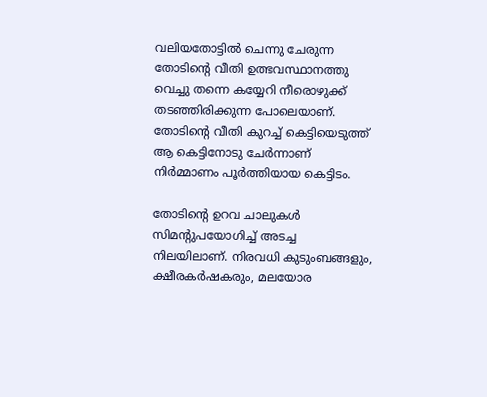വലിയതോട്ടിൽ ചെന്നു ചേരുന്ന തോടിന്‍റെ വീതി ഉത്ഭവസ്ഥാനത്തു വെച്ചു തന്നെ കയ്യേറി നീരൊഴുക്ക് തടഞ്ഞിരിക്കുന്ന പോലെയാണ്. തോടിന്‍റെ വീതി കുറച്ച് കെട്ടിയെടുത്ത് ആ കെട്ടിനോടു ചേര്‍ന്നാണ് നിര്‍മ്മാണം പൂര്‍ത്തിയായ കെട്ടിടം.

തോടിന്‍റെ ഉറവ ചാലുകള്‍ സിമന്‍റുപയോഗിച്ച് അടച്ച നിലയിലാണ്. നിരവധി കുടുംബങ്ങളും, ക്ഷീരകർഷകരും, മലയോര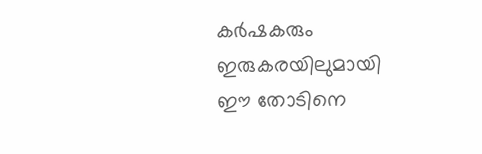കർഷകരും ഇരുകരയിലുമായി ഈ തോടിനെ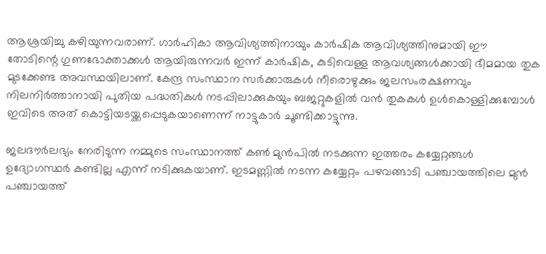ആശ്രയിച്ചു കഴിയുന്നവരാണ്. ഗാർഹികാ ആവിശ്യത്തിനായും കാർഷിക ആവിശ്യത്തിനുമായി ഈ തോടിന്റെ ഗുണഭോക്താക്കൾ ആയിരുന്നവർ ഇന്ന് കാർഷിക, കുടിവെള്ള ആവശ്യങ്ങൾക്കായി ഭീമമായ തുക മുടക്കേണ്ട അവസ്ഥയിലാണ്. കേന്ദ്ര സംസ്ഥാന സർക്കാരുകൾ നീരൊഴുക്കും ജലസംരക്ഷണവും നിലനിർത്താനായി പുതിയ പദ്ധതികൾ നടപ്പിലാക്കുകയും ബജറ്റുകളിൽ വൻ തുകകള്‍ ഉൾകൊള്ളിക്കുമ്പോള്‍ ഇവിടെ അത് കൊട്ടിയടയ്ക്കപ്പെടുകയാണെന്ന് നാട്ടുകാര്‍ ചൂണ്ടിക്കാട്ടുന്നു.

ജലദൗർലഭ്യം നേരിടുന്ന നമ്മുടെ സംസ്ഥാനത്ത് കണ്‍ മുന്‍പില്‍ നടക്കുന്ന ഇത്തരം കയ്യേറ്റങ്ങൾ ഉദ്യോഗസ്ഥർ കണ്ടില്ല എന്ന് നടിക്കുകയാണ്. ഇടമണ്ണിൽ നടന്ന കയ്യേറ്റം പഴവങ്ങാടി പഞ്ചായത്തിലെ മുൻ പഞ്ചായത്ത്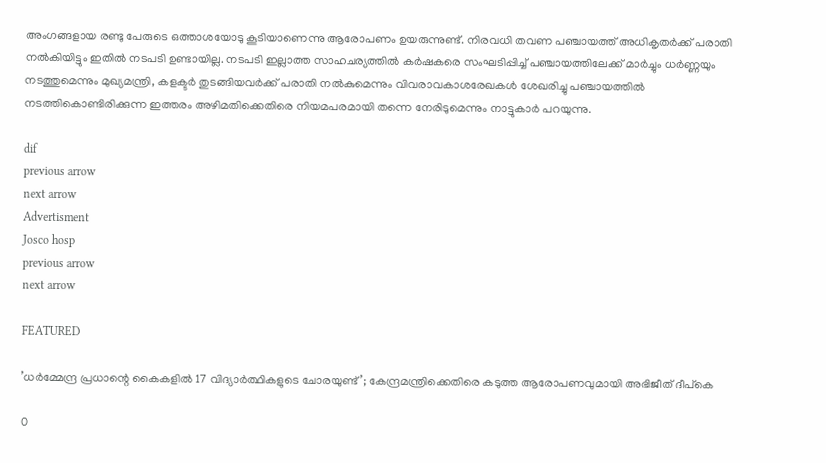അംഗങ്ങളായ രണ്ടു പേരുടെ ഒത്താശയോടു കൂടിയാണെന്നു ആരോപണം ഉയരുന്നുണ്ട്. നിരവധി തവണ പഞ്ചായത്ത്‌ അധികൃതർക്ക് പരാതി നൽകിയിട്ടും ഇതില്‍ നടപടി ഉണ്ടായില്ല. നടപടി ഇല്ലാത്ത സാഹചര്യത്തില്‍ കർഷകരെ സംഘടിപ്പിച്ച് പഞ്ചായത്തിലേക്ക് മാർച്ചും ധര്‍ണ്ണയും നടത്തുമെന്നും മുഖ്യമന്ത്രി, കളക്ടർ തുടങ്ങിയവർക്ക് പരാതി നൽകുമെന്നും വിവരാവകാശരേഖകൾ ശേഖരിച്ചു പഞ്ചായത്തിൽ നടത്തികൊണ്ടിരിക്കുന്ന ഇത്തരം അഴിമതിക്കെതിരെ നിയമപരമായി തന്നെ നേരിടുമെന്നും നാട്ടുകാർ പറയുന്നു.

dif
previous arrow
next arrow
Advertisment
Josco hosp
previous arrow
next arrow

FEATURED

’ധർമ്മേന്ദ്ര പ്രധാന്റെ കൈകളിൽ 17 വിദ്യാർത്ഥികളുടെ ചോരയുണ്ട്’; കേന്ദ്രമന്ത്രിക്കെതിരെ കടുത്ത ആരോപണവുമായി അഭിജീത് ദീപ്കെ

0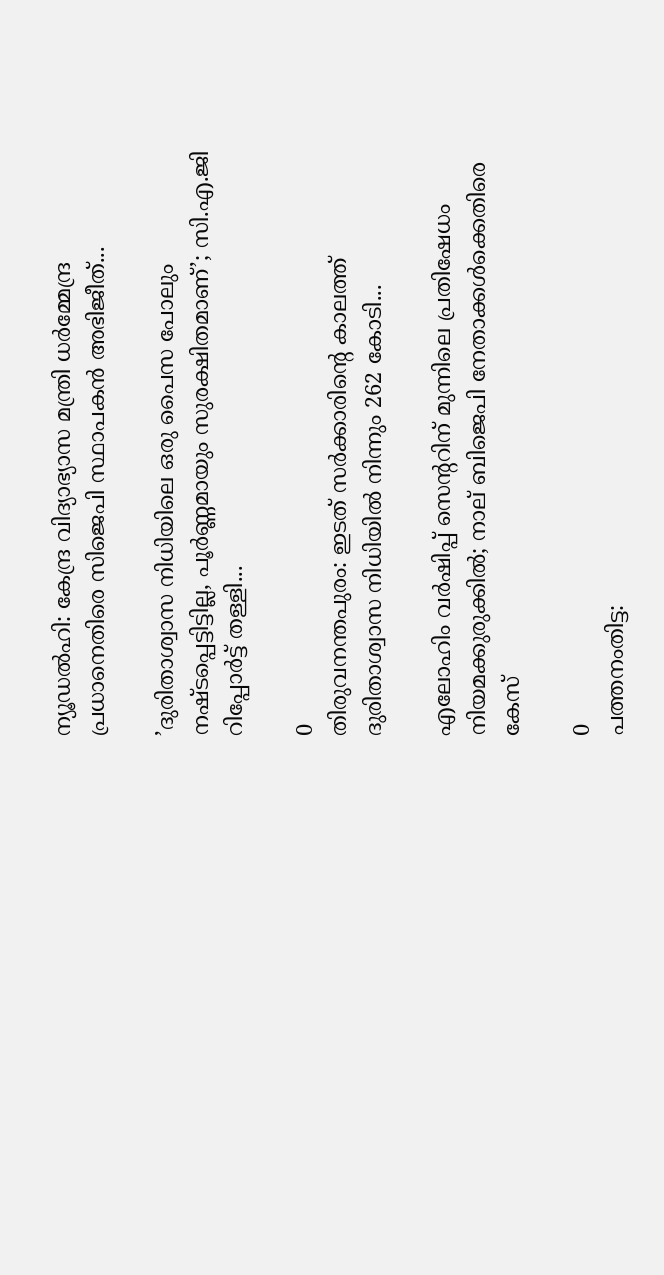ന്യൂഡല്‍ഹി: കേന്ദ്ര വിദ്യാഭ്യാസ മന്ത്രി ധര്‍മ്മേന്ദ്ര പ്രധാനെതിരെ സിജെപി സ്ഥാപകന്‍ അഭിജീത്...

’ദുരിതാശ്വാസ നിധിയിലെ ഒരു പൈസ പോലും നഷ്ടപ്പെട്ടിട്ടില്ല, പൂർണ്ണമായും സുരക്ഷിതമാണ്’; സി.എ.ജി റിപ്പോർട്ട് തള്ളി...

0
തിരുവനന്തപുരം: ഇടത് സർക്കാരിന്റെ കാലത്ത് ദുരിതാശ്വാസ നിധിയില്‍ നിന്നും 262 കോടി...

എലോഹിം വർഷിപ്പ് സെന്ററിന് മുന്നിലെ പ്രതിഷേധം നിയമക്കുരുക്കിൽ; നാല് ബിജെപി നേതാക്കൾക്കെതിരെ കേസ്

0
പത്തനംതിട്ട: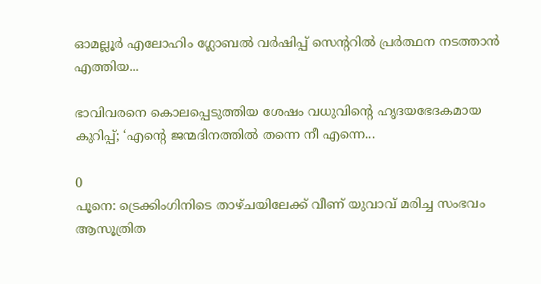ഓമല്ലൂര്‍ എലോഹിം ഗ്ലോബല്‍ വര്‍ഷിപ്പ് സെന്ററില്‍ പ്രര്‍ത്ഥന നടത്താന്‍ എത്തിയ...

ഭാവിവരനെ കൊലപ്പെടുത്തിയ ശേഷം വധുവിന്റെ ഹൃദയഭേദകമായ കുറിപ്പ്; ‘എന്റെ ജന്മദിനത്തിൽ തന്നെ നീ എന്നെ...

0
പൂനെ: ട്രെക്കിംഗിനിടെ താഴ്ചയിലേക്ക് വീണ് യുവാവ് മരിച്ച സംഭവം ആസൂത്രിത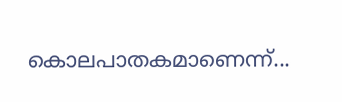കൊലപാതകമാണെന്ന്...